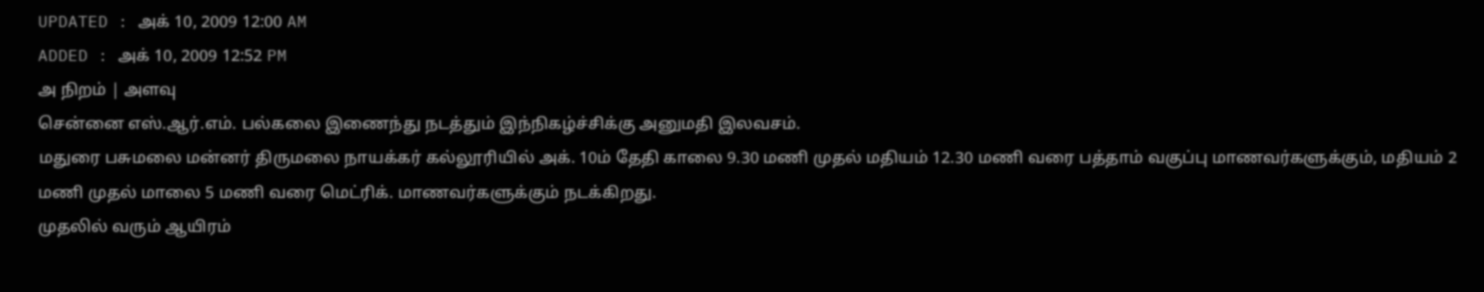UPDATED : அக் 10, 2009 12:00 AM
ADDED : அக் 10, 2009 12:52 PM
அ நிறம் | அளவு
சென்னை எஸ்.ஆர்.எம். பல்கலை இணைந்து நடத்தும் இந்நிகழ்ச்சிக்கு அனுமதி இலவசம்.
மதுரை பசுமலை மன்னர் திருமலை நாயக்கர் கல்லூரியில் அக். 10ம் தேதி காலை 9.30 மணி முதல் மதியம் 12.30 மணி வரை பத்தாம் வகுப்பு மாணவர்களுக்கும், மதியம் 2 மணி முதல் மாலை 5 மணி வரை மெட்ரிக். மாணவர்களுக்கும் நடக்கிறது.
முதலில் வரும் ஆயிரம்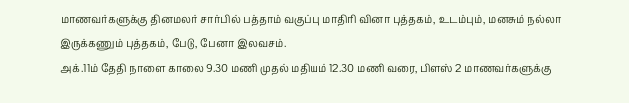மாணவர்களுக்கு தினமலர் சார்பில் பத்தாம் வகுப்பு மாதிரி வினா புத்தகம், உடம்பும், மனசும் நல்லா இருக்கணும் புத்தகம், பேடு, பேனா இலவசம்.
அக்.11ம் தேதி நாளை காலை 9.30 மணி முதல் மதியம் 12.30 மணி வரை, பிளஸ் 2 மாணவர்களுக்கு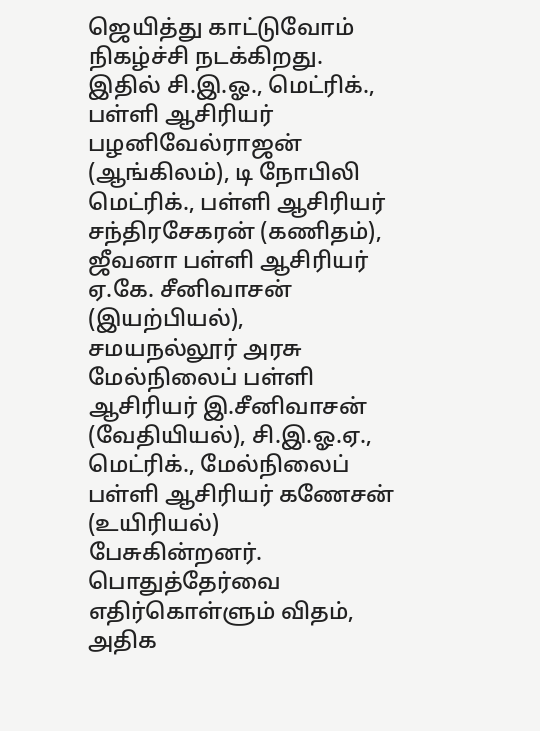ஜெயித்து காட்டுவோம் நிகழ்ச்சி நடக்கிறது. இதில் சி.இ.ஓ., மெட்ரிக்., பள்ளி ஆசிரியர் பழனிவேல்ராஜன் (ஆங்கிலம்), டி நோபிலி மெட்ரிக்., பள்ளி ஆசிரியர் சந்திரசேகரன் (கணிதம்), ஜீவனா பள்ளி ஆசிரியர் ஏ.கே. சீனிவாசன் (இயற்பியல்), சமயநல்லூர் அரசு மேல்நிலைப் பள்ளி ஆசிரியர் இ.சீனிவாசன் (வேதியியல்), சி.இ.ஓ.ஏ., மெட்ரிக்., மேல்நிலைப் பள்ளி ஆசிரியர் கணேசன் (உயிரியல்) பேசுகின்றனர்.
பொதுத்தேர்வை எதிர்கொள்ளும் விதம், அதிக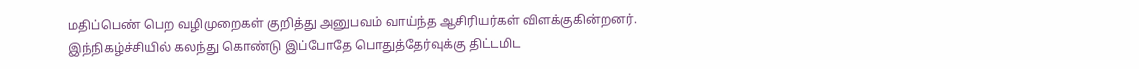மதிப்பெண் பெற வழிமுறைகள் குறித்து அனுபவம் வாய்ந்த ஆசிரியர்கள் விளக்குகின்றனர். இந்நிகழ்ச்சியில் கலந்து கொண்டு இப்போதே பொதுத்தேர்வுக்கு திட்டமிட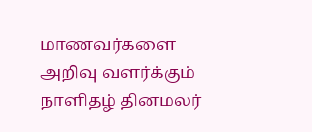மாணவர்களை அறிவு வளர்க்கும் நாளிதழ் தினமலர்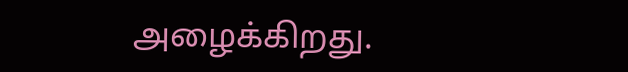அழைக்கிறது.